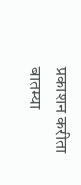प्रकाशन करीता
बातम्या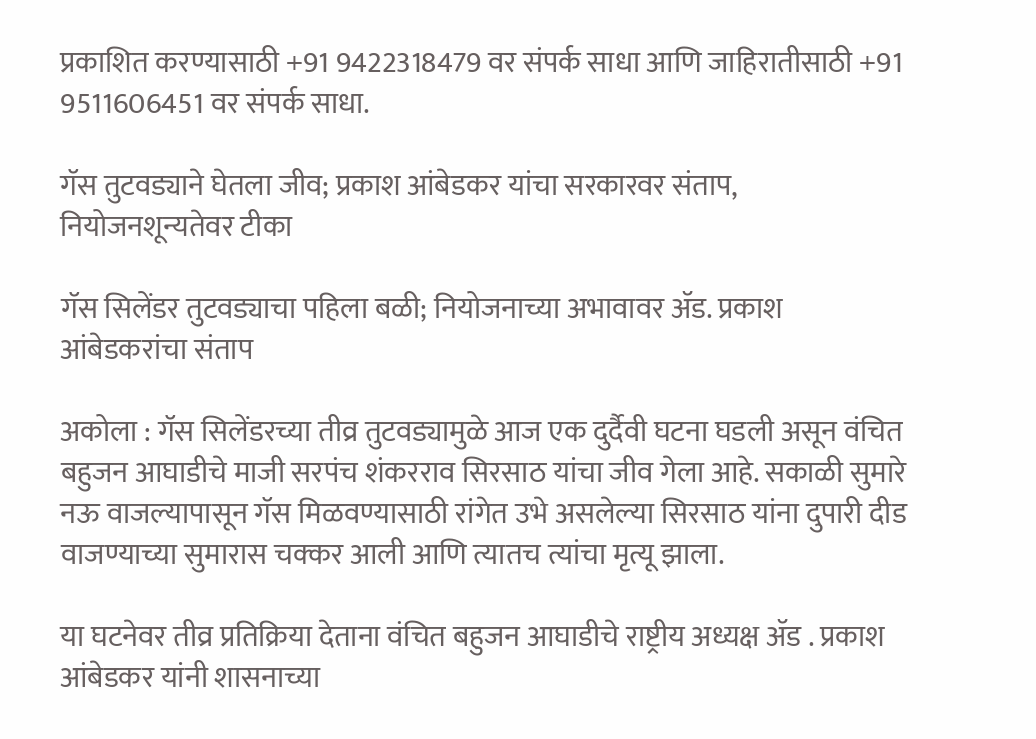प्रकाशित करण्यासाठी +91 9422318479 वर संपर्क साधा आणि जाहिरातीसाठी +91 9511606451 वर संपर्क साधा.

गॅस तुटवड्याने घेतला जीव; प्रकाश आंबेडकर यांचा सरकारवर संताप, नियोजनशून्यतेवर टीका

गॅस सिलेंडर तुटवड्याचा पहिला बळी; नियोजनाच्या अभावावर ॲड. प्रकाश आंबेडकरांचा संताप

अकोला : गॅस सिलेंडरच्या तीव्र तुटवड्यामुळे आज एक दुर्दैवी घटना घडली असून वंचित बहुजन आघाडीचे माजी सरपंच शंकरराव सिरसाठ यांचा जीव गेला आहे. सकाळी सुमारे नऊ वाजल्यापासून गॅस मिळवण्यासाठी रांगेत उभे असलेल्या सिरसाठ यांना दुपारी दीड वाजण्याच्या सुमारास चक्कर आली आणि त्यातच त्यांचा मृत्यू झाला.

या घटनेवर तीव्र प्रतिक्रिया देताना वंचित बहुजन आघाडीचे राष्ट्रीय अध्यक्ष ॲड . प्रकाश आंबेडकर यांनी शासनाच्या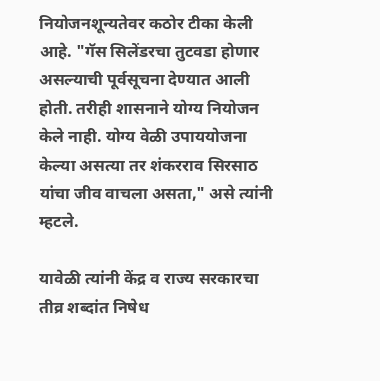नियोजनशून्यतेवर कठोर टीका केली आहे. "गॅस सिलेंडरचा तुटवडा होणार असल्याची पूर्वसूचना देण्यात आली होती. तरीही शासनाने योग्य नियोजन केले नाही. योग्य वेळी उपाययोजना केल्या असत्या तर शंकरराव सिरसाठ यांचा जीव वाचला असता," असे त्यांनी म्हटले.

यावेळी त्यांनी केंद्र व राज्य सरकारचा तीव्र शब्दांत निषेध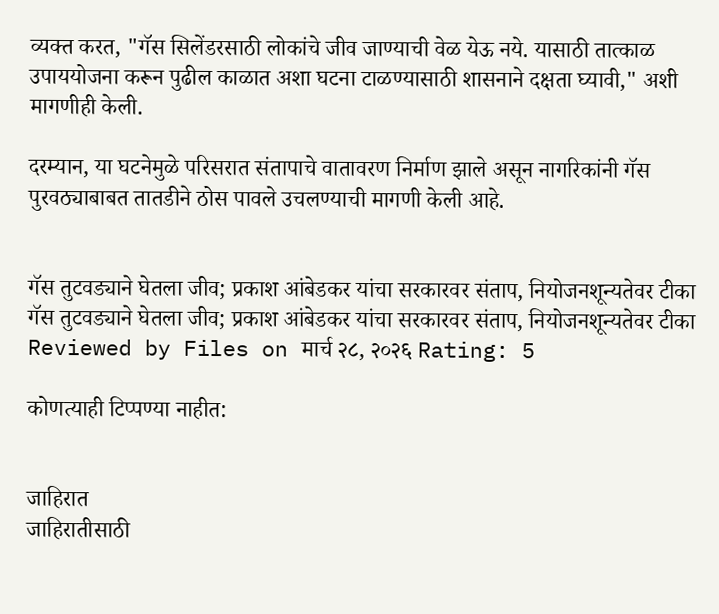व्यक्त करत, "गॅस सिलेंडरसाठी लोकांचे जीव जाण्याची वेळ येऊ नये. यासाठी तात्काळ उपाययोजना करून पुढील काळात अशा घटना टाळण्यासाठी शासनाने दक्षता घ्यावी," अशी मागणीही केली.

दरम्यान, या घटनेमुळे परिसरात संतापाचे वातावरण निर्माण झाले असून नागरिकांनी गॅस पुरवठ्याबाबत तातडीने ठोस पावले उचलण्याची मागणी केली आहे.


गॅस तुटवड्याने घेतला जीव; प्रकाश आंबेडकर यांचा सरकारवर संताप, नियोजनशून्यतेवर टीका गॅस तुटवड्याने घेतला जीव; प्रकाश आंबेडकर यांचा सरकारवर संताप, नियोजनशून्यतेवर टीका Reviewed by Files on मार्च २८, २०२६ Rating: 5

कोणत्याही टिप्पण्‍या नाहीत:


जाहिरात
जाहिरातीसाठी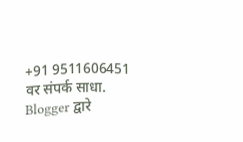+91 9511606451 वर संपर्क साधा.
Blogger द्वारे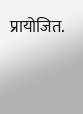प्रायोजित.